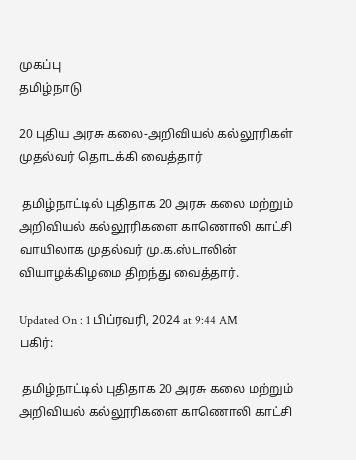முகப்பு
தமிழ்நாடு

20 புதிய அரசு கலை-அறிவியல் கல்லூரிகள் முதல்வர் தொடக்கி வைத்தார்

 தமிழ்நாட்டில் புதிதாக 20 அரசு கலை மற்றும் அறிவியல் கல்லூரிகளை காணொலி காட்சி வாயிலாக முதல்வர் மு.க.ஸ்டாலின் வியாழக்கிழமை திறந்து வைத்தார்.

Updated On : 1 பிப்ரவரி, 2024 at 9:44 AM
பகிர்:

 தமிழ்நாட்டில் புதிதாக 20 அரசு கலை மற்றும் அறிவியல் கல்லூரிகளை காணொலி காட்சி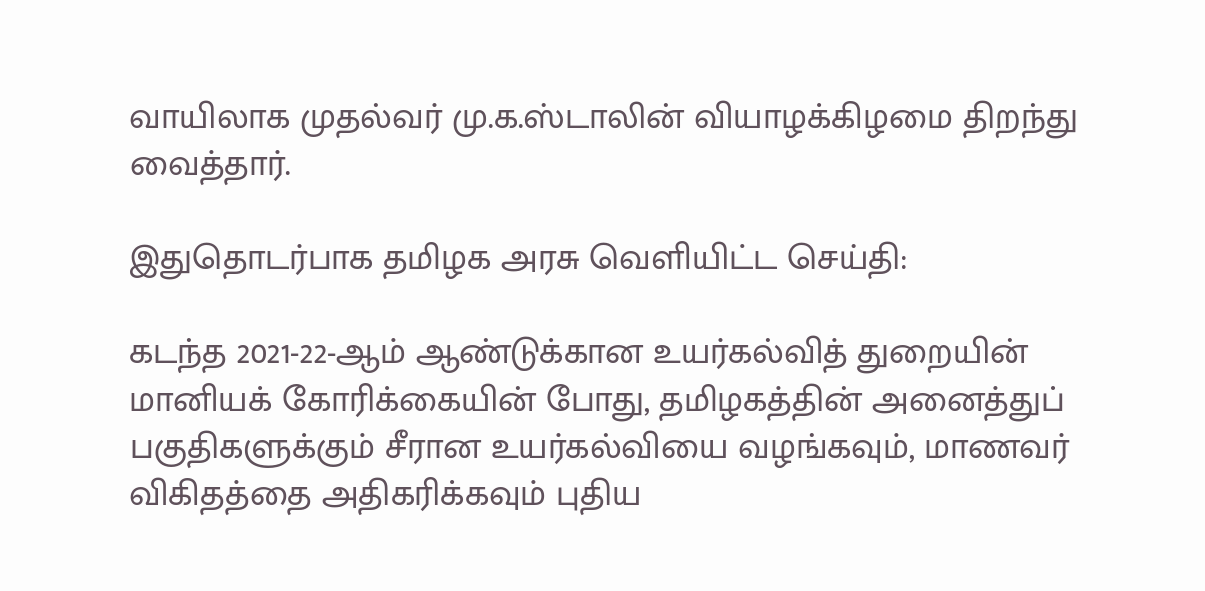வாயிலாக முதல்வர் மு.க.ஸ்டாலின் வியாழக்கிழமை திறந்து வைத்தார்.

இதுதொடர்பாக தமிழக அரசு வெளியிட்ட செய்தி:

கடந்த 2021-22-ஆம் ஆண்டுக்கான உயர்கல்வித் துறையின் மானியக் கோரிக்கையின் போது, தமிழகத்தின் அனைத்துப் பகுதிகளுக்கும் சீரான உயர்கல்வியை வழங்கவும், மாணவர் விகிதத்தை அதிகரிக்கவும் புதிய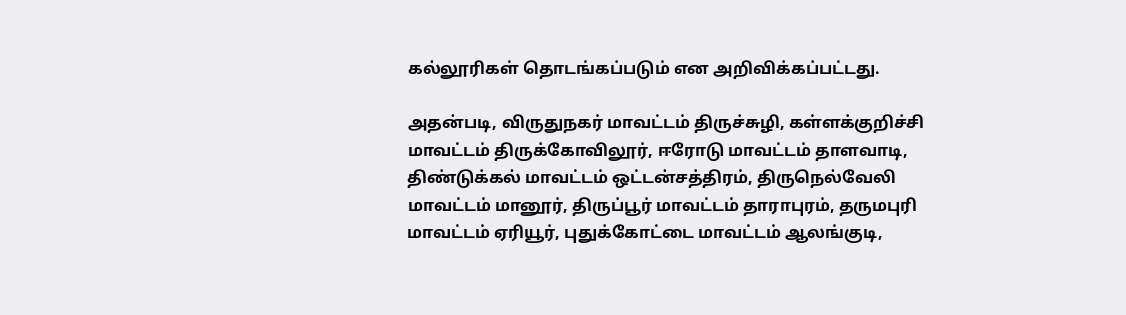கல்லூரிகள் தொடங்கப்படும் என அறிவிக்கப்பட்டது.

அதன்படி, விருதுநகர் மாவட்டம் திருச்சுழி, கள்ளக்குறிச்சி மாவட்டம் திருக்கோவிலூர், ஈரோடு மாவட்டம் தாளவாடி, திண்டுக்கல் மாவட்டம் ஒட்டன்சத்திரம், திருநெல்வேலி மாவட்டம் மானூர், திருப்பூர் மாவட்டம் தாராபுரம், தருமபுரி மாவட்டம் ஏரியூர், புதுக்கோட்டை மாவட்டம் ஆலங்குடி,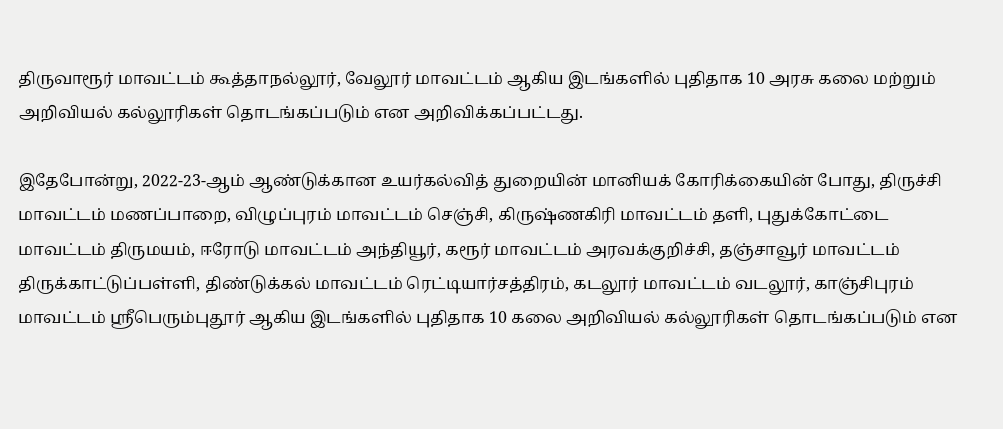திருவாரூர் மாவட்டம் கூத்தாநல்லூர், வேலூர் மாவட்டம் ஆகிய இடங்களில் புதிதாக 10 அரசு கலை மற்றும் அறிவியல் கல்லூரிகள் தொடங்கப்படும் என அறிவிக்கப்பட்டது.

இதேபோன்று, 2022-23-ஆம் ஆண்டுக்கான உயர்கல்வித் துறையின் மானியக் கோரிக்கையின் போது, திருச்சி மாவட்டம் மணப்பாறை, விழுப்புரம் மாவட்டம் செஞ்சி, கிருஷ்ணகிரி மாவட்டம் தளி, புதுக்கோட்டை மாவட்டம் திருமயம், ஈரோடு மாவட்டம் அந்தியூர், கரூர் மாவட்டம் அரவக்குறிச்சி, தஞ்சாவூர் மாவட்டம் திருக்காட்டுப்பள்ளி, திண்டுக்கல் மாவட்டம் ரெட்டியார்சத்திரம், கடலூர் மாவட்டம் வடலூர், காஞ்சிபுரம் மாவட்டம் ஸ்ரீபெரும்புதூர் ஆகிய இடங்களில் புதிதாக 10 கலை அறிவியல் கல்லூரிகள் தொடங்கப்படும் என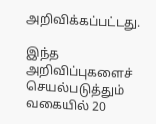அறிவிக்கப்பட்டது.

இந்த அறிவிப்புகளைச் செயல்படுத்தும் வகையில் 20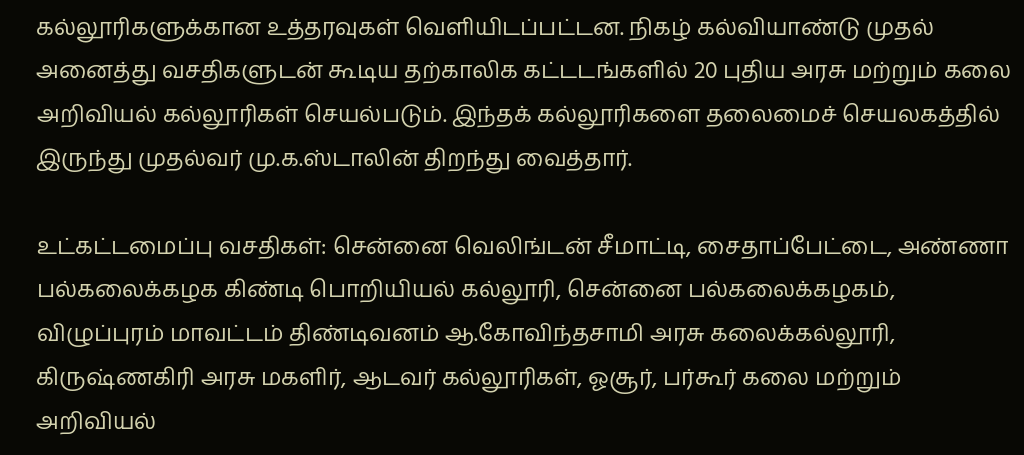கல்லூரிகளுக்கான உத்தரவுகள் வெளியிடப்பட்டன. நிகழ் கல்வியாண்டு முதல் அனைத்து வசதிகளுடன் கூடிய தற்காலிக கட்டடங்களில் 20 புதிய அரசு மற்றும் கலை அறிவியல் கல்லூரிகள் செயல்படும். இந்தக் கல்லூரிகளை தலைமைச் செயலகத்தில் இருந்து முதல்வர் மு.க.ஸ்டாலின் திறந்து வைத்தார்.

உட்கட்டமைப்பு வசதிகள்: சென்னை வெலிங்டன் சீமாட்டி, சைதாப்பேட்டை, அண்ணா பல்கலைக்கழக கிண்டி பொறியியல் கல்லூரி, சென்னை பல்கலைக்கழகம், விழுப்புரம் மாவட்டம் திண்டிவனம் ஆ.கோவிந்தசாமி அரசு கலைக்கல்லூரி, கிருஷ்ணகிரி அரசு மகளிர், ஆடவர் கல்லூரிகள், ஓசூர், பர்கூர் கலை மற்றும் அறிவியல்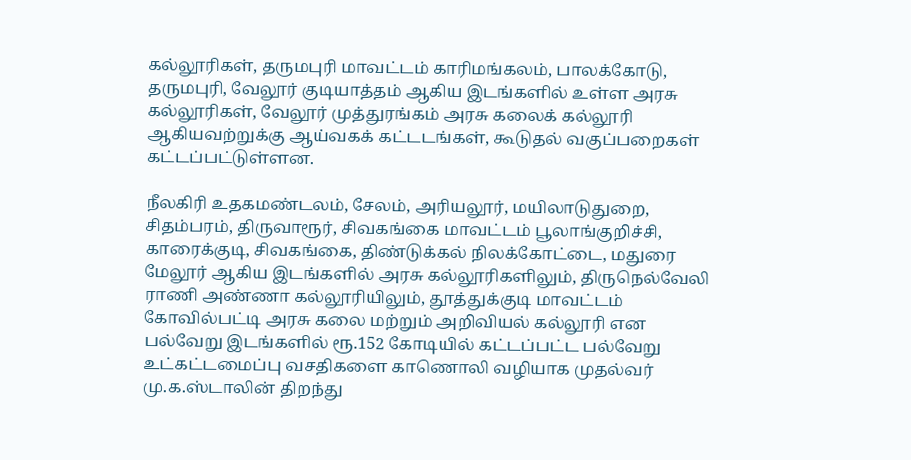கல்லூரிகள், தருமபுரி மாவட்டம் காரிமங்கலம், பாலக்கோடு, தருமபுரி, வேலூர் குடியாத்தம் ஆகிய இடங்களில் உள்ள அரசு கல்லூரிகள், வேலூர் முத்துரங்கம் அரசு கலைக் கல்லூரி ஆகியவற்றுக்கு ஆய்வகக் கட்டடங்கள், கூடுதல் வகுப்பறைகள் கட்டப்பட்டுள்ளன.

நீலகிரி உதகமண்டலம், சேலம், அரியலூர், மயிலாடுதுறை, சிதம்பரம், திருவாரூர், சிவகங்கை மாவட்டம் பூலாங்குறிச்சி, காரைக்குடி, சிவகங்கை, திண்டுக்கல் நிலக்கோட்டை, மதுரை மேலூர் ஆகிய இடங்களில் அரசு கல்லூரிகளிலும், திருநெல்வேலி ராணி அண்ணா கல்லூரியிலும், தூத்துக்குடி மாவட்டம் கோவில்பட்டி அரசு கலை மற்றும் அறிவியல் கல்லூரி என பல்வேறு இடங்களில் ரூ.152 கோடியில் கட்டப்பட்ட பல்வேறு உட்கட்டமைப்பு வசதிகளை காணொலி வழியாக முதல்வர் மு.க.ஸ்டாலின் திறந்து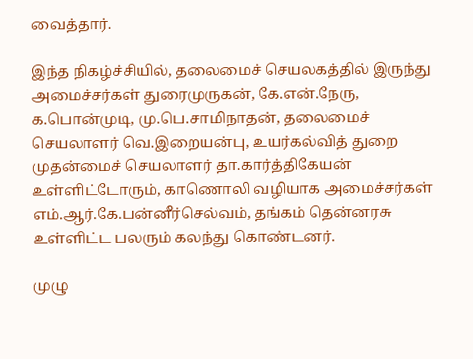வைத்தார்.

இந்த நிகழ்ச்சியில், தலைமைச் செயலகத்தில் இருந்து அமைச்சர்கள் துரைமுருகன், கே.என்.நேரு, க.பொன்முடி, மு.பெ.சாமிநாதன், தலைமைச் செயலாளர் வெ.இறையன்பு, உயர்கல்வித் துறை முதன்மைச் செயலாளர் தா.கார்த்திகேயன் உள்ளிட்டோரும், காணொலி வழியாக அமைச்சர்கள் எம்.ஆர்.கே.பன்னீர்செல்வம், தங்கம் தென்னரசு உள்ளிட்ட பலரும் கலந்து கொண்டனர்.

முழு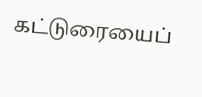கட்டுரையைப்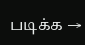படிக்க →